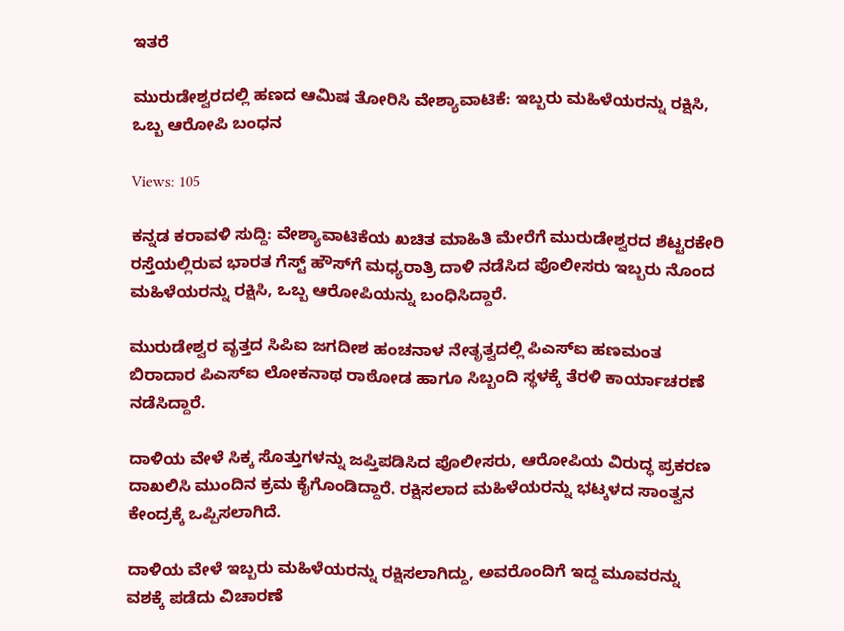ಇತರೆ

ಮುರುಡೇಶ್ವರದಲ್ಲಿ ಹಣದ ಆಮಿಷ ತೋರಿಸಿ ವೇಶ್ಯಾವಾಟಿಕೆ: ಇಬ್ಬರು ಮಹಿಳೆಯರನ್ನು ರಕ್ಷಿಸಿ, ಒಬ್ಬ ಆರೋಪಿ ಬಂಧನ

Views: 105

ಕನ್ನಡ ಕರಾವಳಿ ಸುದ್ದಿ: ವೇಶ್ಯಾವಾಟಿಕೆಯ ಖಚಿತ ಮಾಹಿತಿ ಮೇರೆಗೆ ಮುರುಡೇಶ್ವರದ ಶೆಟ್ಟರಕೇರಿ ರಸ್ತೆಯಲ್ಲಿರುವ ಭಾರತ ಗೆಸ್ಟ್ ಹೌಸ್‌ಗೆ ಮಧ್ಯರಾತ್ರಿ ದಾಳಿ ನಡೆಸಿದ ಪೊಲೀಸರು ಇಬ್ಬರು ನೊಂದ ಮಹಿಳೆಯರನ್ನು ರಕ್ಷಿಸಿ, ಒಬ್ಬ ಆರೋಪಿಯನ್ನು ಬಂಧಿಸಿದ್ದಾರೆ.

ಮುರುಡೇಶ್ವರ ವೃತ್ತದ ಸಿಪಿಐ ಜಗದೀಶ ಹಂಚನಾಳ ನೇತೃತ್ವದಲ್ಲಿ ಪಿಎಸ್‌ಐ ಹಣಮಂತ ಬಿರಾದಾರ ಪಿಎಸ್‌ಐ ಲೋಕನಾಥ ರಾಠೋಡ ಹಾಗೂ ಸಿಬ್ಬಂದಿ ಸ್ಥಳಕ್ಕೆ ತೆರಳಿ ಕಾರ್ಯಾಚರಣೆ ನಡೆಸಿದ್ದಾರೆ.

ದಾಳಿಯ ವೇಳೆ ಸಿಕ್ಕ ಸೊತ್ತುಗಳನ್ನು ಜಪ್ತಿಪಡಿಸಿದ ಪೊಲೀಸರು, ಆರೋಪಿಯ ವಿರುದ್ಧ ಪ್ರಕರಣ ದಾಖಲಿಸಿ ಮುಂದಿನ ಕ್ರಮ ಕೈಗೊಂಡಿದ್ದಾರೆ. ರಕ್ಷಿಸಲಾದ ಮಹಿಳೆಯರನ್ನು ಭಟ್ಕಳದ ಸಾಂತ್ವನ ಕೇಂದ್ರಕ್ಕೆ ಒಪ್ಪಿಸಲಾಗಿದೆ.

ದಾಳಿಯ ವೇಳೆ ಇಬ್ಬರು ಮಹಿಳೆಯರನ್ನು ರಕ್ಷಿಸಲಾಗಿದ್ದು, ಅವರೊಂದಿಗೆ ಇದ್ದ ಮೂವರನ್ನು ವಶಕ್ಕೆ ಪಡೆದು ವಿಚಾರಣೆ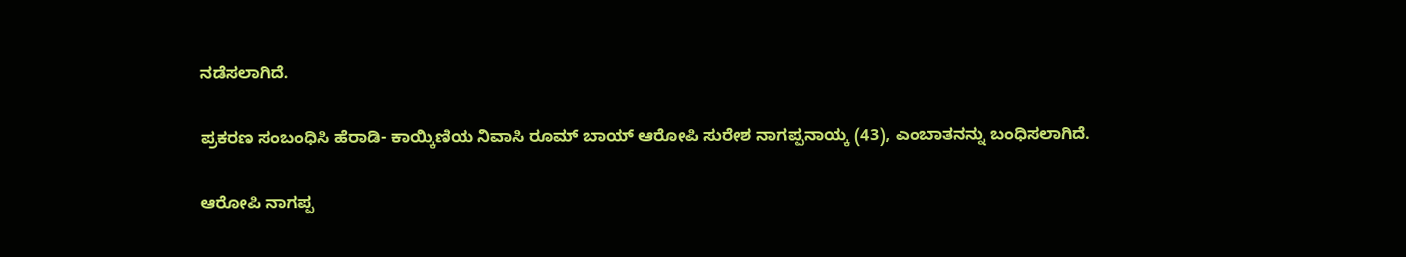ನಡೆಸಲಾಗಿದೆ.

ಪ್ರಕರಣ ಸಂಬಂಧಿಸಿ ಹೆರಾಡಿ- ಕಾಯ್ಕಿಣಿಯ ನಿವಾಸಿ ರೂಮ್ ಬಾಯ್ ಆರೋಪಿ ಸುರೇಶ ನಾಗಪ್ಪನಾಯ್ಕ (43), ಎಂಬಾತನನ್ನು ಬಂಧಿಸಲಾಗಿದೆ.

ಆರೋಪಿ ನಾಗಪ್ಪ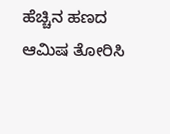ಹೆಚ್ಚಿನ ಹಣದ ಆಮಿಷ ತೋರಿಸಿ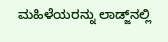ಮಹಿಳೆಯರನ್ನು ಲಾಡ್ಜ್‌ನಲ್ಲಿ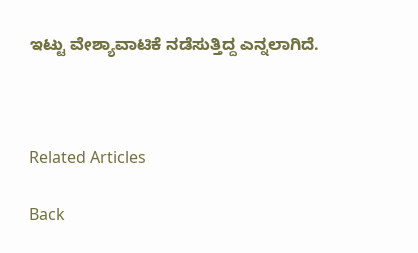ಇಟ್ಟು ವೇಶ್ಯಾವಾಟಿಕೆ ನಡೆಸುತ್ತಿದ್ದ ಎನ್ನಲಾಗಿದೆ.



Related Articles

Back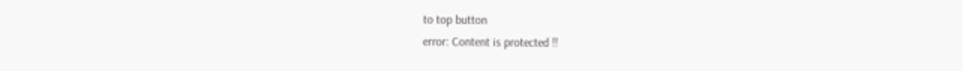to top button
error: Content is protected !!